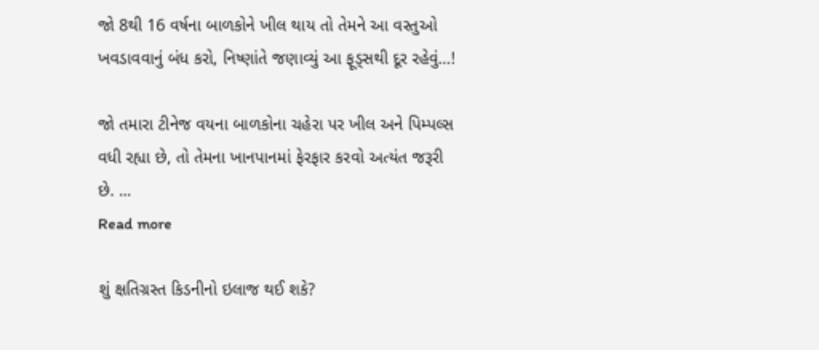જો 8થી 16 વર્ષના બાળકોને ખીલ થાય તો તેમને આ વસ્તુઓ ખવડાવવાનું બંધ કરો, નિષ્ણાંતે જણાવ્યું આ ફૂડ્સથી દૂર રહેવું…!

જો તમારા ટીનેજ વયના બાળકોના ચહેરા પર ખીલ અને પિમ્પલ્સ વધી રહ્યા છે, તો તેમના ખાનપાનમાં ફેરફાર કરવો અત્યંત જરૂરી છે. ...
Read more

શું ક્ષતિગ્રસ્ત કિડનીનો ઇલાજ થઈ શકે?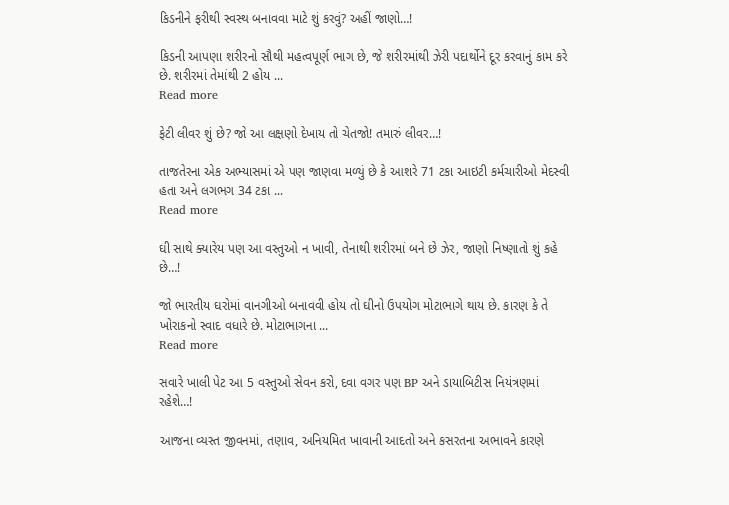કિડનીને ફરીથી સ્વસ્થ બનાવવા માટે શું કરવું? અહીં જાણો…!

કિડની આપણા શરીરનો સૌથી મહત્વપૂર્ણ ભાગ છે, જે શરીરમાંથી ઝેરી પદાર્થોને દૂર કરવાનું કામ કરે છે. શરીરમાં તેમાંથી 2 હોય ...
Read more

ફેટી લીવર શું છે? જો આ લક્ષણો દેખાય તો ચેતજો! તમારું લીવર…!

તાજતેરના એક અભ્યાસમાં એ પણ જાણવા મળ્યું છે કે આશરે 71 ટકા આઇટી કર્મચારીઓ મેદસ્વી હતા અને લગભગ 34 ટકા ...
Read more

ઘી સાથે ક્યારેય પણ આ વસ્તુઓ ન ખાવી, તેનાથી શરીરમાં બને છે ઝેર, જાણો નિષ્ણાતો શું કહે છે…!

જો ભારતીય ઘરોમાં વાનગીઓ બનાવવી હોય તો ઘીનો ઉપયોગ મોટાભાગે થાય છે. કારણ કે તે ખોરાકનો સ્વાદ વધારે છે. મોટાભાગના ...
Read more

સવારે ખાલી પેટ આ 5 વસ્તુઓ સેવન કરો, દવા વગર પણ BP અને ડાયાબિટીસ નિયંત્રણમાં રહેશે…!

આજના વ્યસ્ત જીવનમાં, તણાવ, અનિયમિત ખાવાની આદતો અને કસરતના અભાવને કારણે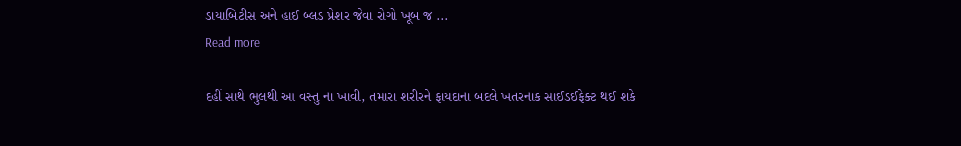ડાયાબિટીસ અને હાઈ બ્લડ પ્રેશર જેવા રોગો ખૂબ જ ...
Read more

દહીં સાથે ભુલથી આ વસ્તુ ના ખાવી, તમારા શરીરને ફાયદાના બદલે ખતરનાક સાઈડઈફેક્ટ થઈ શકે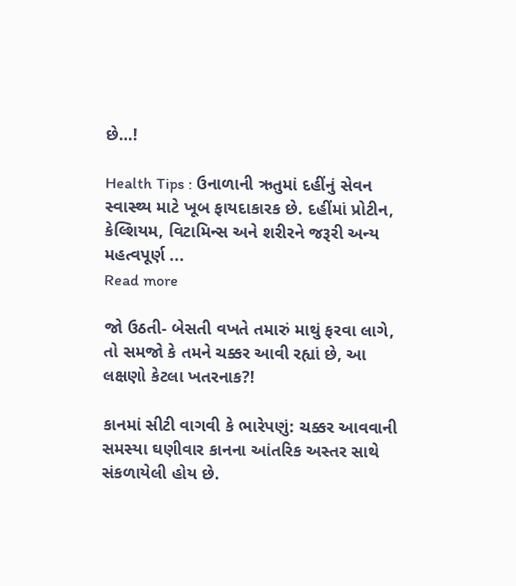છે…!

Health Tips : ઉનાળાની ઋતુમાં દહીંનું સેવન સ્વાસ્થ્ય માટે ખૂબ ફાયદાકારક છે. દહીંમાં પ્રોટીન, કેલ્શિયમ, વિટામિન્સ અને શરીરને જરૂરી અન્ય મહત્વપૂર્ણ ...
Read more

જો ઉઠતી- બેસતી વખતે તમારું માથું ફરવા લાગે, તો સમજો કે તમને ચક્કર આવી રહ્યાં છે, આ લક્ષણો કેટલા ખતરનાક?!

કાનમાં સીટી વાગવી કે ભારેપણું: ચક્કર આવવાની સમસ્યા ઘણીવાર કાનના આંતરિક અસ્તર સાથે સંકળાયેલી હોય છે.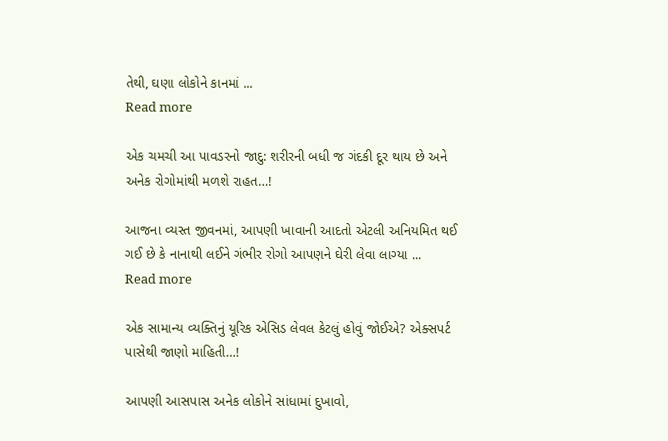તેથી, ઘણા લોકોને કાનમાં ...
Read more

એક ચમચી આ પાવડરનો જાદુ: શરીરની બધી જ ગંદકી દૂર થાય છે અને અનેક રોગોમાંથી મળશે રાહત…!

આજના વ્યસ્ત જીવનમાં, આપણી ખાવાની આદતો એટલી અનિયમિત થઈ ગઈ છે કે નાનાથી લઈને ગંભીર રોગો આપણને ઘેરી લેવા લાગ્યા ...
Read more

એક સામાન્ય વ્યક્તિનું યૂરિક એસિડ લેવલ કેટલું હોવું જોઈએ? એક્સપર્ટ પાસેથી જાણો માહિતી…!

આપણી આસપાસ અનેક લોકોને સાંધામાં દુખાવો,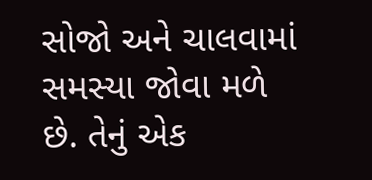સોજો અને ચાલવામાં સમસ્યા જોવા મળે છે. તેનું એક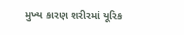મુખ્ય કારણ શરીરમાં યૂરિક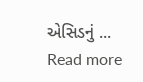એસિડનું ...
Read more